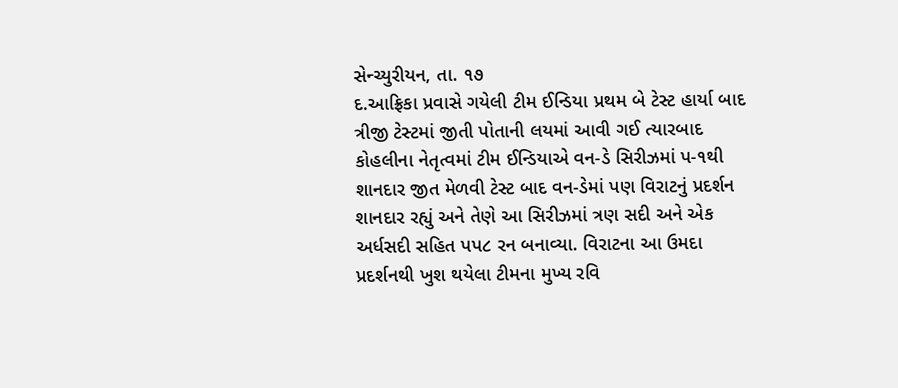સેન્ચ્યુરીયન, તા. ૧૭
દ.આફ્રિકા પ્રવાસે ગયેલી ટીમ ઈન્ડિયા પ્રથમ બે ટેસ્ટ હાર્યા બાદ ત્રીજી ટેસ્ટમાં જીતી પોતાની લયમાં આવી ગઈ ત્યારબાદ કોહલીના નેતૃત્વમાં ટીમ ઈન્ડિયાએ વન-ડે સિરીઝમાં પ-૧થી શાનદાર જીત મેળવી ટેસ્ટ બાદ વન-ડેમાં પણ વિરાટનું પ્રદર્શન શાનદાર રહ્યું અને તેણે આ સિરીઝમાં ત્રણ સદી અને એક અર્ધસદી સહિત પપ૮ રન બનાવ્યા. વિરાટના આ ઉમદા પ્રદર્શનથી ખુશ થયેલા ટીમના મુખ્ય રવિ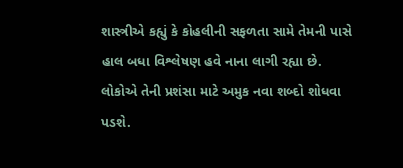શાસ્ત્રીએ કહ્યું કે કોહલીની સફળતા સામે તેમની પાસે હાલ બધા વિશ્લેષણ હવે નાના લાગી રહ્યા છે. લોકોએ તેની પ્રશંસા માટે અમુક નવા શબ્દો શોધવા પડશે.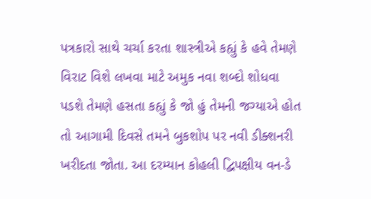પત્રકારો સાથે ચર્ચા કરતા શાસ્ત્રીએ કહ્યું કે હવે તેમણે વિરાટ વિશે લખવા માટે અમુક નવા શબ્દો શોધવા પડશે તેમણે હસતા કહ્યું કે જો હું તેમની જગ્યાએ હોત તો આગામી દિવસે તમને બુકશોપ પર નવી ડીક્શનરી ખરીદતા જોતા. આ દરમ્યાન કોહલી દ્વિપક્ષીય વન-ડે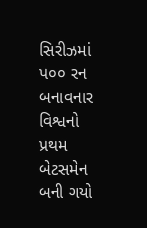સિરીઝમાં પ૦૦ રન બનાવનાર વિશ્વનો પ્રથમ બેટસમેન બની ગયો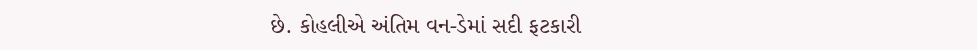છે. કોહલીએ અંતિમ વન-ડેમાં સદી ફટકારી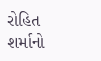રોહિત શર્માનો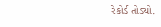રેકોર્ડ તોડ્યો.